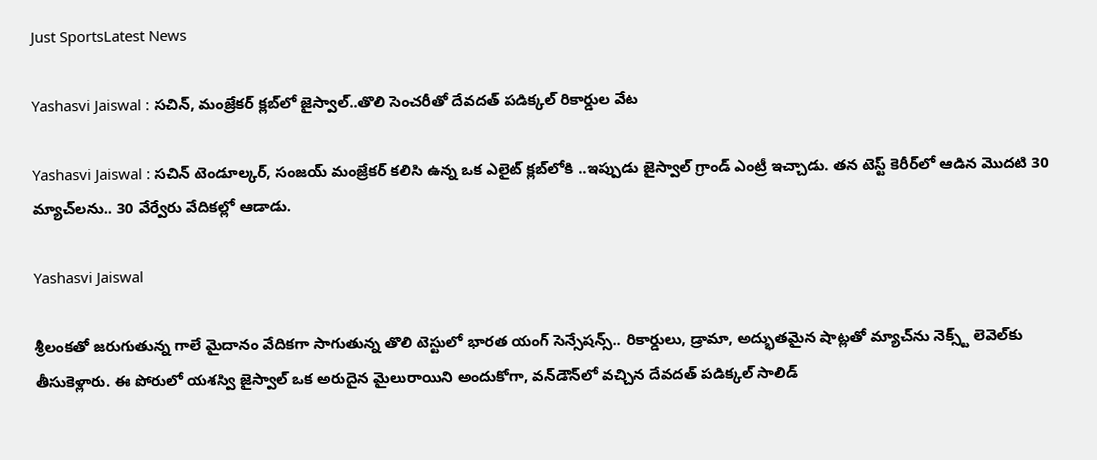Just SportsLatest News

Yashasvi Jaiswal : సచిన్, మంజ్రేకర్ క్లబ్‌లో జైస్వాల్..తొలి సెంచరీతో దేవదత్ పడిక్కల్ రికార్డుల వేట

Yashasvi Jaiswal : సచిన్ టెండూల్కర్, సంజయ్ మంజ్రేకర్ కలిసి ఉన్న ఒక ఎలైట్ క్లబ్‌లోకి ..ఇప్పుడు జైస్వాల్ గ్రాండ్ ఎంట్రీ ఇచ్చాడు. తన టెస్ట్ కెరీర్‌లో ఆడిన మొదటి 30 మ్యాచ్‌లను.. 30 వేర్వేరు వేదికల్లో ఆడాడు.

Yashasvi Jaiswal

శ్రీలంకతో జరుగుతున్న గాలే మైదానం వేదికగా సాగుతున్న తొలి టెస్టులో భారత యంగ్ సెన్సేషన్స్.. రికార్డులు, డ్రామా, అద్భుతమైన షాట్లతో మ్యాచ్‌ను నెక్స్ట్ లెవెల్‌కు తీసుకెళ్లారు. ఈ పోరులో యశస్వి జైస్వాల్ ఒక అరుదైన మైలురాయిని అందుకోగా, వన్‌డౌన్‌లో వచ్చిన దేవదత్ పడిక్కల్ సాలిడ్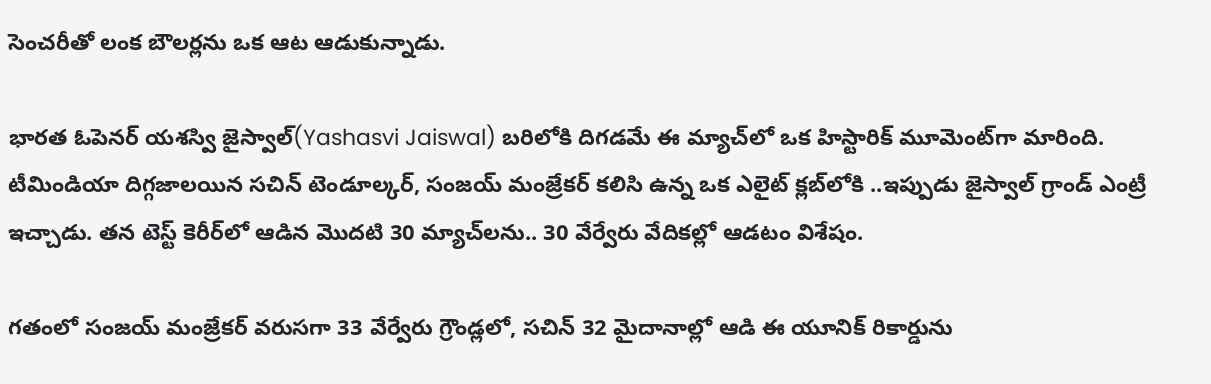సెంచరీతో లంక బౌలర్లను ఒక ఆట ఆడుకున్నాడు.

భారత ఓపెనర్ యశస్వి జైస్వాల్(Yashasvi Jaiswal) బరిలోకి దిగడమే ఈ మ్యాచ్‌లో ఒక హిస్టారిక్ మూమెంట్‌గా మారింది. టీమిండియా దిగ్గజాలయిన సచిన్ టెండూల్కర్, సంజయ్ మంజ్రేకర్ కలిసి ఉన్న ఒక ఎలైట్ క్లబ్‌లోకి ..ఇప్పుడు జైస్వాల్ గ్రాండ్ ఎంట్రీ ఇచ్చాడు. తన టెస్ట్ కెరీర్‌లో ఆడిన మొదటి 30 మ్యాచ్‌లను.. 30 వేర్వేరు వేదికల్లో ఆడటం విశేషం.

గతంలో సంజయ్ మంజ్రేకర్ వరుసగా 33 వేర్వేరు గ్రౌండ్లలో, సచిన్ 32 మైదానాల్లో ఆడి ఈ యూనిక్ రికార్డును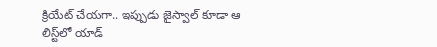క్రియేట్ చేయగా.. ఇప్పుడు జైస్వాల్ కూడా ఆ లిస్ట్‌లో యాడ్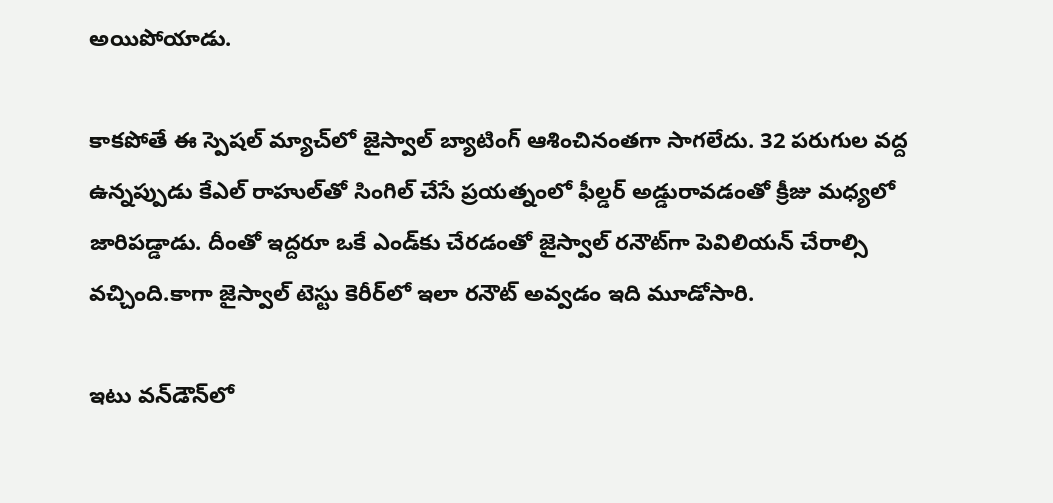అయిపోయాడు.

కాకపోతే ఈ స్పెషల్ మ్యాచ్‌లో జైస్వాల్ బ్యాటింగ్ ఆశించినంతగా సాగలేదు. 32 పరుగుల వద్ద ఉన్నప్పుడు కేఎల్ రాహుల్‌తో సింగిల్ చేసే ప్రయత్నంలో ఫీల్డర్ అడ్డురావడంతో క్రీజు మధ్యలో జారిపడ్డాడు. దీంతో ఇద్దరూ ఒకే ఎండ్‌కు చేరడంతో జైస్వాల్ రనౌట్‌గా పెవిలియన్ చేరాల్సి వచ్చింది.కాగా జైస్వాల్ టెస్టు కెరీర్‌లో ఇలా రనౌట్ అవ్వడం ఇది మూడోసారి.

ఇటు వన్‌డౌన్‌లో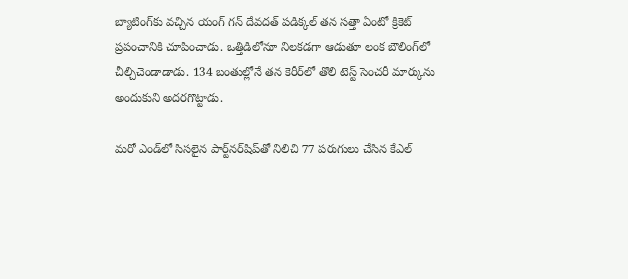బ్యాటింగ్‌కు వచ్చిన యంగ్ గన్ దేవదత్ పడిక్కల్ తన సత్తా ఏంటో క్రికెట్ ప్రపంచానికి చూపించాడు. ఒత్తిడిలోనూ నిలకడగా ఆడుతూ లంక బౌలింగ్‌లో చీల్చిచెండాడాడు. 134 బంతుల్లోనే తన కెరీర్‌లో తొలి టెస్ట్ సెంచరీ మార్కును అందుకుని అదరగొట్టాడు.

మరో ఎండ్‌లో సిసలైన పార్ట్‌నర్‌షిప్‌తో నిలిచి 77 పరుగులు చేసిన కేఎల్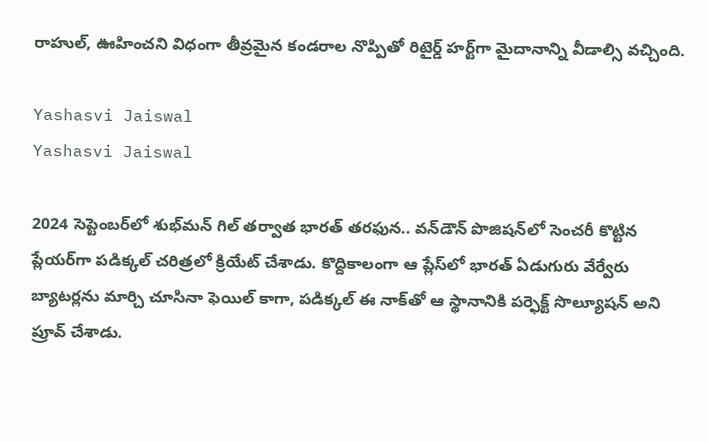రాహుల్, ఊహించని విధంగా తీవ్రమైన కండరాల నొప్పితో రిటైర్డ్ హర్ట్‌గా మైదానాన్ని వీడాల్సి వచ్చింది.

Yashasvi Jaiswal
Yashasvi Jaiswal

2024 సెప్టెంబర్‌లో శుభ్‌మన్ గిల్ తర్వాత భారత్ తరఫున.. వన్‌డౌన్ పొజిషన్‌లో సెంచరీ కొట్టిన ప్లేయర్‌గా పడిక్కల్ చరిత్రలో క్రియేట్ చేశాడు. కొద్దికాలంగా ఆ ప్లేస్‌లో భారత్ ఏడుగురు వేర్వేరు బ్యాటర్లను మార్చి చూసినా ఫెయిల్ కాగా, పడిక్కల్ ఈ నాక్‌తో ఆ స్థానానికి పర్ఫెక్ట్ సొల్యూషన్ అని ప్రూవ్ చేశాడు.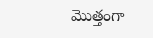మొత్తంగా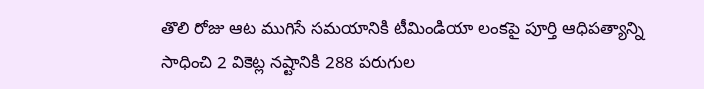తొలి రోజు ఆట ముగిసే సమయానికి టీమిండియా లంకపై పూర్తి ఆధిపత్యాన్ని సాధించి 2 వికెట్ల నష్టానికి 288 పరుగుల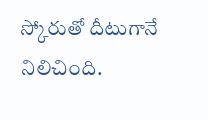స్కోరుతో దీటుగానే నిలిచింది.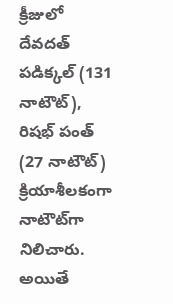క్రీజులో దేవదత్ పడిక్కల్ (131 నాటౌట్), రిషభ్ పంత్ (27 నాటౌట్) క్రియాశీలకంగా నాటౌట్‌గా నిలిచారు. అయితే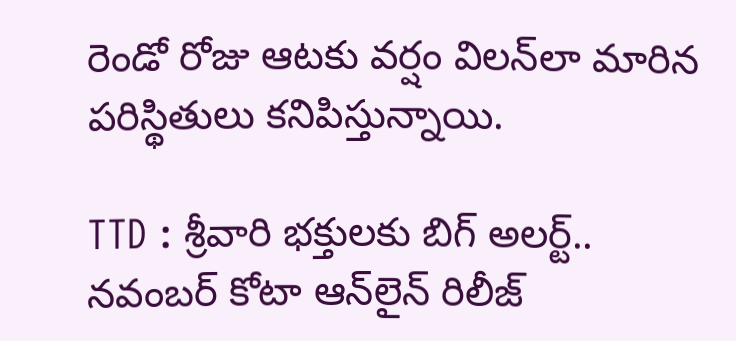రెండో రోజు ఆటకు వర్షం విలన్‌లా మారిన పరిస్థితులు కనిపిస్తున్నాయి.

TTD : శ్రీవారి భక్తులకు బిగ్ అలర్ట్.. నవంబర్ కోటా ఆన్‌లైన్ రిలీజ్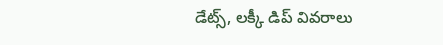డేట్స్, లక్కీ డిప్ వివరాలు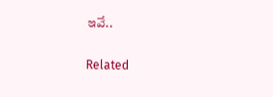ఇవే..

Related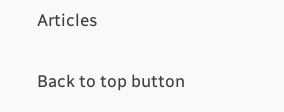Articles

Back to top button